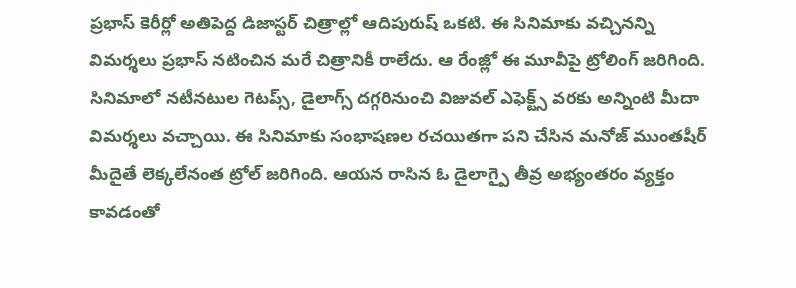ప్రభాస్ కెరీర్లో అతిపెద్ద డిజాస్టర్ చిత్రాల్లో ఆదిపురుష్ ఒకటి. ఈ సినిమాకు వచ్చినన్ని విమర్శలు ప్రభాస్ నటించిన మరే చిత్రానికీ రాలేదు. ఆ రేంజ్లో ఈ మూవీపై ట్రోలింగ్ జరిగింది. సినిమాలో నటీనటుల గెటప్స్, డైలాగ్స్ దగ్గరినుంచి విజువల్ ఎఫెక్ట్స్ వరకు అన్నింటి మీదా విమర్శలు వచ్చాయి. ఈ సినిమాకు సంభాషణల రచయితగా పని చేసిన మనోజ్ ముంతషీర్ మీదైతే లెక్కలేనంత ట్రోల్ జరిగింది. ఆయన రాసిన ఓ డైలాగ్పై తీవ్ర అభ్యంతరం వ్యక్తం కావడంతో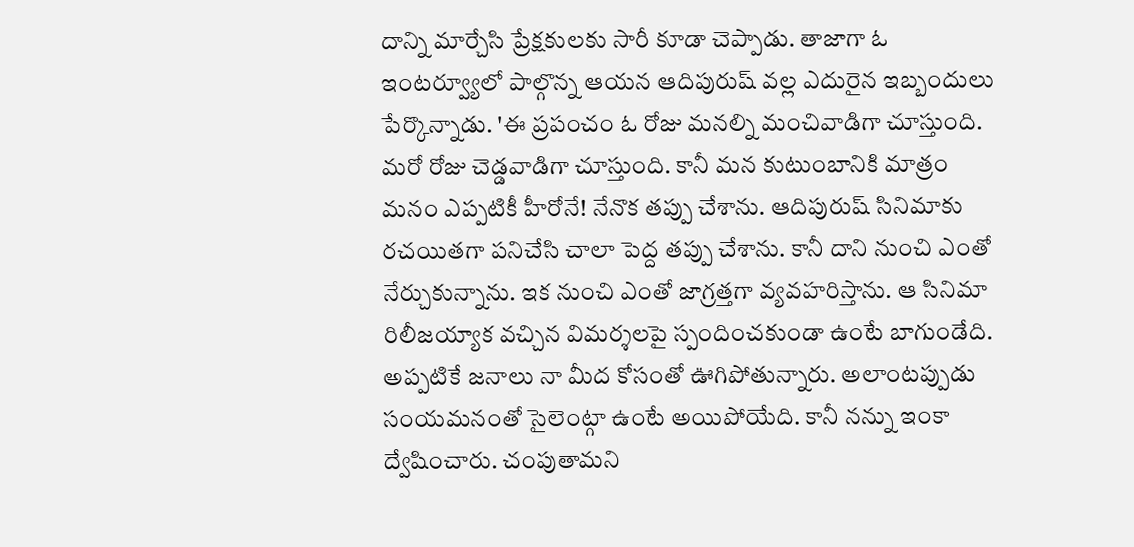దాన్ని మార్చేసి ప్రేక్షకులకు సారీ కూడా చెప్పాడు. తాజాగా ఓ ఇంటర్వ్యూలో పాల్గొన్న ఆయన ఆదిపురుష్ వల్ల ఎదురైన ఇబ్బందులు పేర్కొన్నాడు. 'ఈ ప్రపంచం ఓ రోజు మనల్ని మంచివాడిగా చూస్తుంది. మరో రోజు చెడ్డవాడిగా చూస్తుంది. కానీ మన కుటుంబానికి మాత్రం మనం ఎప్పటికీ హీరోనే! నేనొక తప్పు చేశాను. ఆదిపురుష్ సినిమాకు రచయితగా పనిచేసి చాలా పెద్ద తప్పు చేశాను. కానీ దాని నుంచి ఎంతో నేర్చుకున్నాను. ఇక నుంచి ఎంతో జాగ్రత్తగా వ్యవహరిస్తాను. ఆ సినిమా రిలీజయ్యాక వచ్చిన విమర్శలపై స్పందించకుండా ఉంటే బాగుండేది. అప్పటికే జనాలు నా మీద కోసంతో ఊగిపోతున్నారు. అలాంటప్పుడు సంయమనంతో సైలెంట్గా ఉంటే అయిపోయేది. కానీ నన్ను ఇంకా ద్వేషించారు. చంపుతామని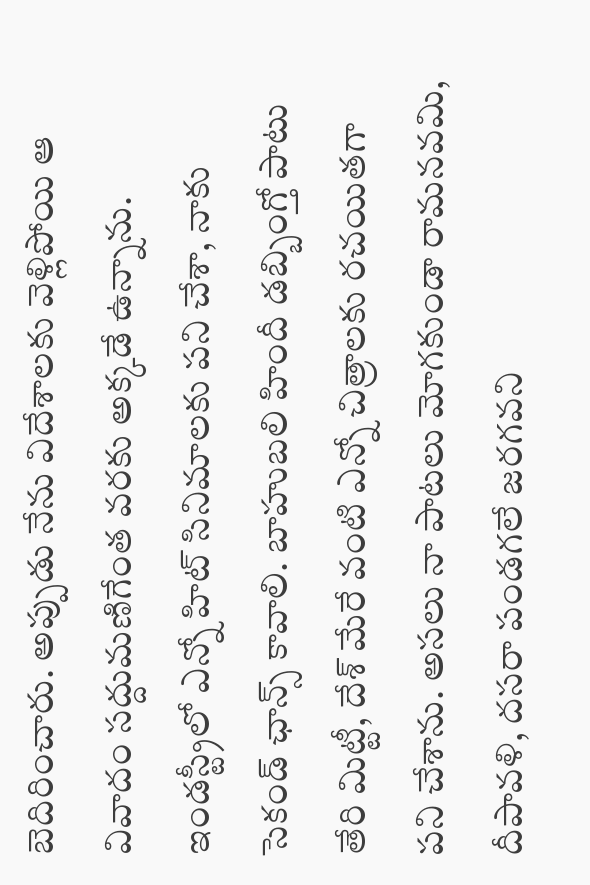బెదిరించారు. అప్పుడు నేను విదేశాలకు వెళ్లిపోయి ఆ వివాదం సద్దుమణిగేంత వరకు అక్కడే ఉన్నాను. ఇండస్ట్రీలో ఎన్నో హిట్ సినిమాలకు పని చేశా, నాకు సెకండ్ ఛాన్స్ కావాలి. బాహుబలి హిందీ డబ్బింగ్తో పాటు తేరి మిట్టీ, దేశ్ మేరే వంటి ఎన్నో చిత్రాలకు రచయితగా పని చేశాను. అసలు నా పాటలు మోగకుండా రామనవమి, దీపావళి, దసరా పండగలే జరగవని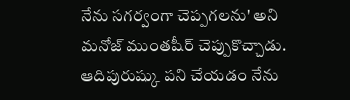నేను సగర్వంగా చెప్పగలను' అని మనోజ్ ముంతషీర్ చెప్పుకొచ్చాడు.
ఆదిపురుష్కు పని చేయడం నేను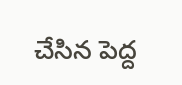చేసిన పెద్ద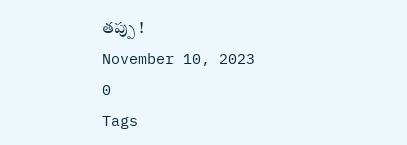తప్పు !
November 10, 2023
0
Tags